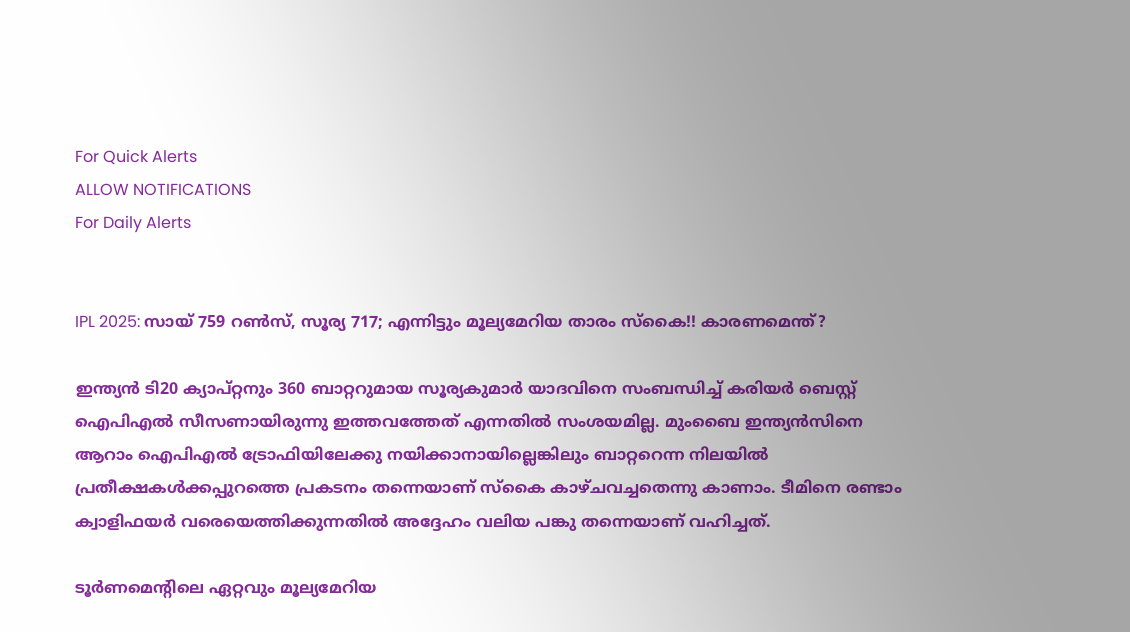For Quick Alerts
ALLOW NOTIFICATIONS
For Daily Alerts


IPL 2025: സായ് 759 റണ്‍സ്, സൂര്യ 717; എന്നിട്ടും മൂല്യമേറിയ താരം സ്‌കൈ!! കാരണമെന്ത്?

ഇന്ത്യന്‍ ടി20 ക്യാപ്റ്റനും 360 ബാറ്ററുമായ സൂര്യകുമാര്‍ യാദവിനെ സംബന്ധിച്ച് കരിയര്‍ ബെസ്റ്റ് ഐപിഎല്‍ സീസണായിരുന്നു ഇത്തവത്തേത് എന്നതില്‍ സംശയമില്ല. മുംബൈ ഇന്ത്യന്‍സിനെ ആറാം ഐപിഎല്‍ ട്രോഫിയിലേക്കു നയിക്കാനായില്ലെങ്കിലും ബാറ്ററെന്ന നിലയില്‍ പ്രതീക്ഷകള്‍ക്കപ്പുറത്തെ പ്രകടനം തന്നെയാണ് സ്‌കൈ കാഴ്ചവച്ചതെന്നു കാണാം. ടീമിനെ രണ്ടാം ക്വാളിഫയര്‍ വരെയെത്തിക്കുന്നതില്‍ അദ്ദേഹം വലിയ പങ്കു തന്നെയാണ് വഹിച്ചത്.

ടൂര്‍ണമെന്റിലെ ഏറ്റവും മൂല്യമേറിയ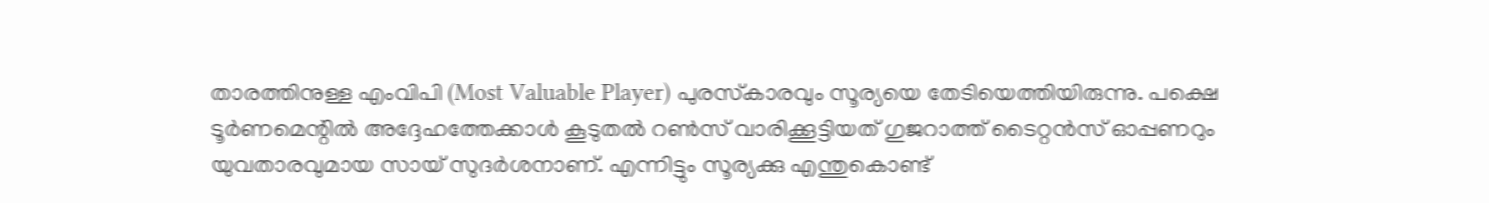താരത്തിനുള്ള എംവിപി (Most Valuable Player) പുരസ്‌കാരവും സൂര്യയെ തേടിയെത്തിയിരുന്നു. പക്ഷെ ടൂര്‍ണമെന്റില്‍ അദ്ദേഹത്തേക്കാള്‍ കൂടുതല്‍ റണ്‍സ് വാരിക്കൂട്ടിയത് ഗുജറാത്ത് ടൈറ്റന്‍സ് ഓപ്പണറും യുവതാരവുമായ സായ് സുദര്‍ശനാണ്. എന്നിട്ടും സൂര്യക്കു എന്തുകൊണ്ട്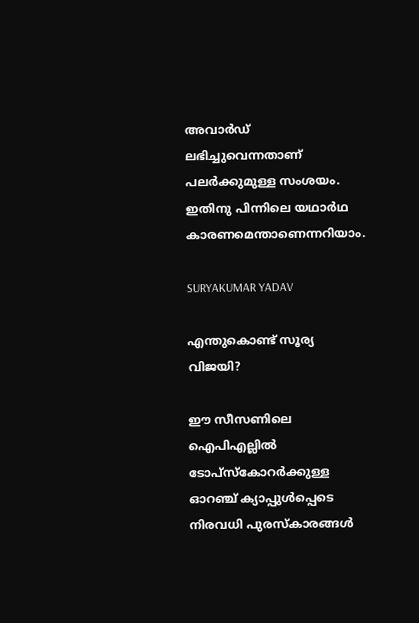അവാര്‍ഡ് ലഭിച്ചുവെന്നതാണ് പലര്‍ക്കുമുള്ള സംശയം. ഇതിനു പിന്നിലെ യഥാര്‍ഥ കാരണമെന്താണെന്നറിയാം.

SURYAKUMAR YADAV

എന്തുകൊണ്ട് സൂര്യ വിജയി?

ഈ സീസണിലെ ഐപിഎല്ലില്‍ ടോപ്‌സ്‌കോറര്‍ക്കുള്ള ഓറഞ്ച് ക്യാപ്പുള്‍പ്പെടെ നിരവധി പുരസ്‌കാരങ്ങള്‍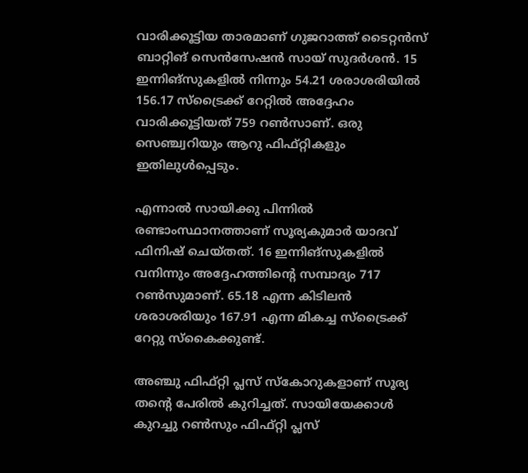വാരിക്കൂട്ടിയ താരമാണ് ഗുജറാത്ത് ടൈറ്റന്‍സ് ബാറ്റിങ് സെന്‍സേഷന്‍ സായ് സുദര്‍ശന്‍. 15 ഇന്നിങ്‌സുകളില്‍ നിന്നും 54.21 ശരാശരിയില്‍ 156.17 സ്‌ട്രൈക്ക് റേറ്റില്‍ അദ്ദേഹം വാരിക്കൂട്ടിയത് 759 റണ്‍സാണ്. ഒരു സെഞ്ച്വറിയും ആറു ഫിഫ്റ്റികളും ഇതിലുള്‍പ്പെടും.

എന്നാല്‍ സായിക്കു പിന്നില്‍ രണ്ടാംസ്ഥാനത്താണ് സൂര്യകുമാര്‍ യാദവ് ഫിനിഷ് ചെയ്തത്. 16 ഇന്നിങ്‌സുകളില്‍ വനിന്നും അദ്ദേഹത്തിന്റെ സമ്പാദ്യം 717 റണ്‍സുമാണ്. 65.18 എന്ന കിടിലന്‍ ശരാശരിയും 167.91 എന്ന മികച്ച സ്‌ട്രൈക്ക് റേറ്റു സ്‌കൈക്കുണ്ട്.

അഞ്ചു ഫിഫ്റ്റി പ്ലസ് സ്‌കോറുകളാണ് സൂര്യ തന്റെ പേരില്‍ കുറിച്ചത്. സായിയേക്കാള്‍ കുറച്ചു റണ്‍സും ഫിഫ്റ്റി പ്ലസ്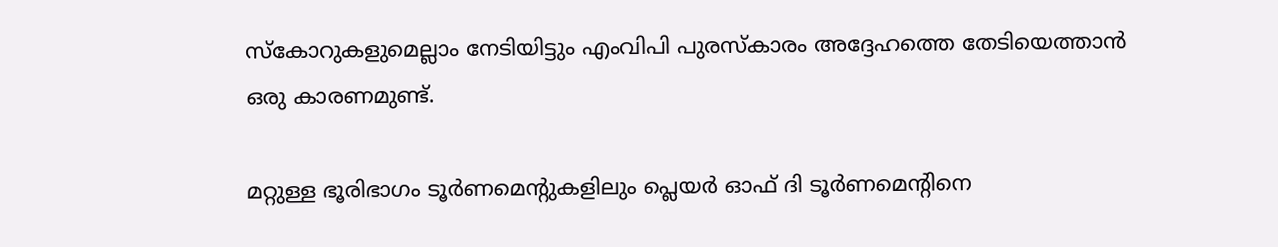സ്‌കോറുകളുമെല്ലാം നേടിയിട്ടും എംവിപി പുരസ്‌കാരം അദ്ദേഹത്തെ തേടിയെത്താന്‍ ഒരു കാരണമുണ്ട്.

മറ്റുള്ള ഭൂരിഭാഗം ടൂര്‍ണമെന്റുകളിലും പ്ലെയര്‍ ഓഫ് ദി ടൂര്‍ണമെന്റിനെ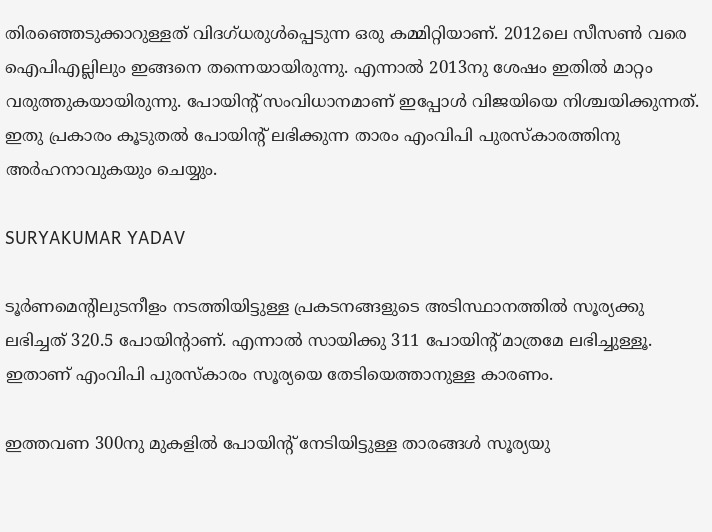തിരഞ്ഞെടുക്കാറുള്ളത് വിദഗ്ധരുള്‍പ്പെടുന്ന ഒരു കമ്മിറ്റിയാണ്. 2012ലെ സീസണ്‍ വരെ ഐപിഎല്ലിലും ഇങ്ങനെ തന്നെയായിരുന്നു. എന്നാല്‍ 2013നു ശേഷം ഇതില്‍ മാറ്റം വരുത്തുകയായിരുന്നു. പോയിന്റ് സംവിധാനമാണ് ഇപ്പോള്‍ വിജയിയെ നിശ്ചയിക്കുന്നത്. ഇതു പ്രകാരം കൂടുതല്‍ പോയിന്റ് ലഭിക്കുന്ന താരം എംവിപി പുരസ്‌കാരത്തിനു അര്‍ഹനാവുകയും ചെയ്യും.

SURYAKUMAR YADAV

ടൂര്‍ണമെന്റിലുടനീളം നടത്തിയിട്ടുള്ള പ്രകടനങ്ങളുടെ അടിസ്ഥാനത്തില്‍ സൂര്യക്കു ലഭിച്ചത് 320.5 പോയിന്റാണ്. എന്നാല്‍ സായിക്കു 311 പോയിന്റ് മാത്രമേ ലഭിച്ചുള്ളൂ. ഇതാണ് എംവിപി പുരസ്‌കാരം സൂര്യയെ തേടിയെത്താനുള്ള കാരണം.

ഇത്തവണ 300നു മുകളില്‍ പോയിന്റ് നേടിയിട്ടുള്ള താരങ്ങള്‍ സൂര്യയു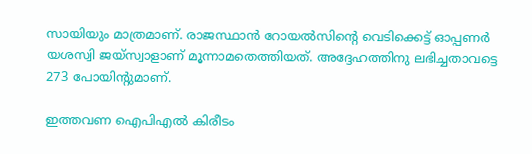സായിയും മാത്രമാണ്. രാജസ്ഥാന്‍ റോയല്‍സിന്റെ വെടിക്കെട്ട് ഓപ്പണര്‍ യശസ്വി ജയ്‌സ്വാളാണ് മൂന്നാമതെത്തിയത്. അദ്ദേഹത്തിനു ലഭിച്ചതാവട്ടെ 273 പോയിന്റുമാണ്.

ഇത്തവണ ഐപിഎല്‍ കിരീടം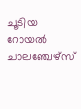ചൂടിയ റോയല്‍ ചാലഞ്ചേഴ്‌സ്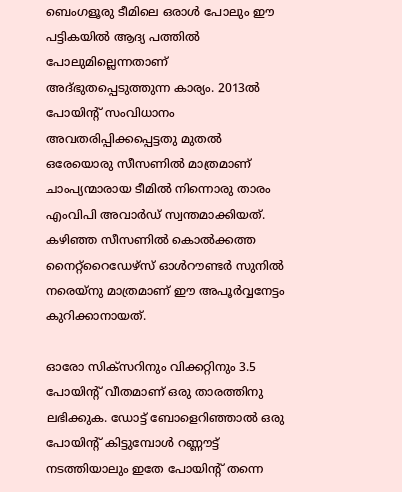ബെംഗളൂരു ടീമിലെ ഒരാള്‍ പോലും ഈ പട്ടികയില്‍ ആദ്യ പത്തില്‍ പോലുമില്ലെന്നതാണ് അദ്ഭുതപ്പെടുത്തുന്ന കാര്യം. 2013ല്‍ പോയിന്റ് സംവിധാനം അവതരിപ്പിക്കപ്പെട്ടതു മുതല്‍ ഒരേയൊരു സീസണില്‍ മാത്രമാണ് ചാംപ്യന്മാരായ ടീമില്‍ നിന്നൊരു താരം എംവിപി അവാര്‍ഡ് സ്വന്തമാക്കിയത്. കഴിഞ്ഞ സീസണില്‍ കൊല്‍ക്കത്ത നൈറ്റ്‌റൈഡേഴ്‌സ് ഓള്‍റൗണ്ടര്‍ സുനില്‍ നരെയ്‌നു മാത്രമാണ് ഈ അപൂര്‍വ്വനേട്ടം കുറിക്കാനായത്.

ഓരോ സിക്‌സറിനും വിക്കറ്റിനും 3.5 പോയിന്റ് വീതമാണ് ഒരു താരത്തിനു ലഭിക്കുക. ഡോട്ട് ബോളെറിഞ്ഞാല്‍ ഒരു പോയിന്റ് കിട്ടുമ്പോള്‍ റണ്ണൗട്ട് നടത്തിയാലും ഇതേ പോയിന്റ് തന്നെ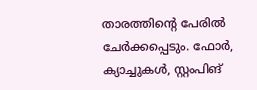താരത്തിന്റെ പേരില്‍ ചേര്‍ക്കപ്പെടും. ഫോര്‍, ക്യാച്ചുകള്‍, സ്റ്റംപിങ്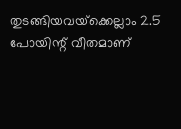തുടങ്ങിയവയ്‌ക്കെല്ലാം 2.5 പോയിന്റ് വീതമാണ്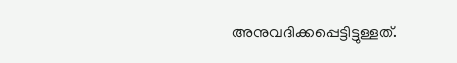അനുവദിക്കപ്പെട്ടിട്ടുള്ളത്.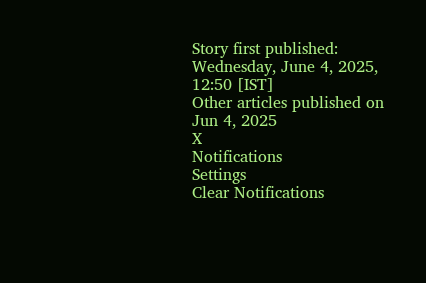Story first published: Wednesday, June 4, 2025, 12:50 [IST]
Other articles published on Jun 4, 2025
X
Notifications
Settings
Clear Notifications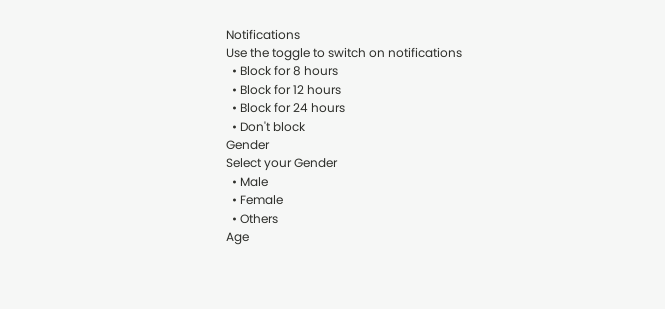Notifications
Use the toggle to switch on notifications
  • Block for 8 hours
  • Block for 12 hours
  • Block for 24 hours
  • Don't block
Gender
Select your Gender
  • Male
  • Female
  • Others
Age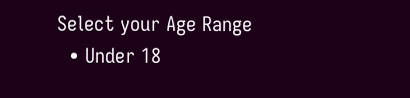Select your Age Range
  • Under 18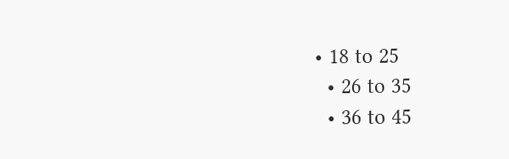• 18 to 25
  • 26 to 35
  • 36 to 45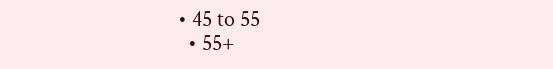• 45 to 55
  • 55+